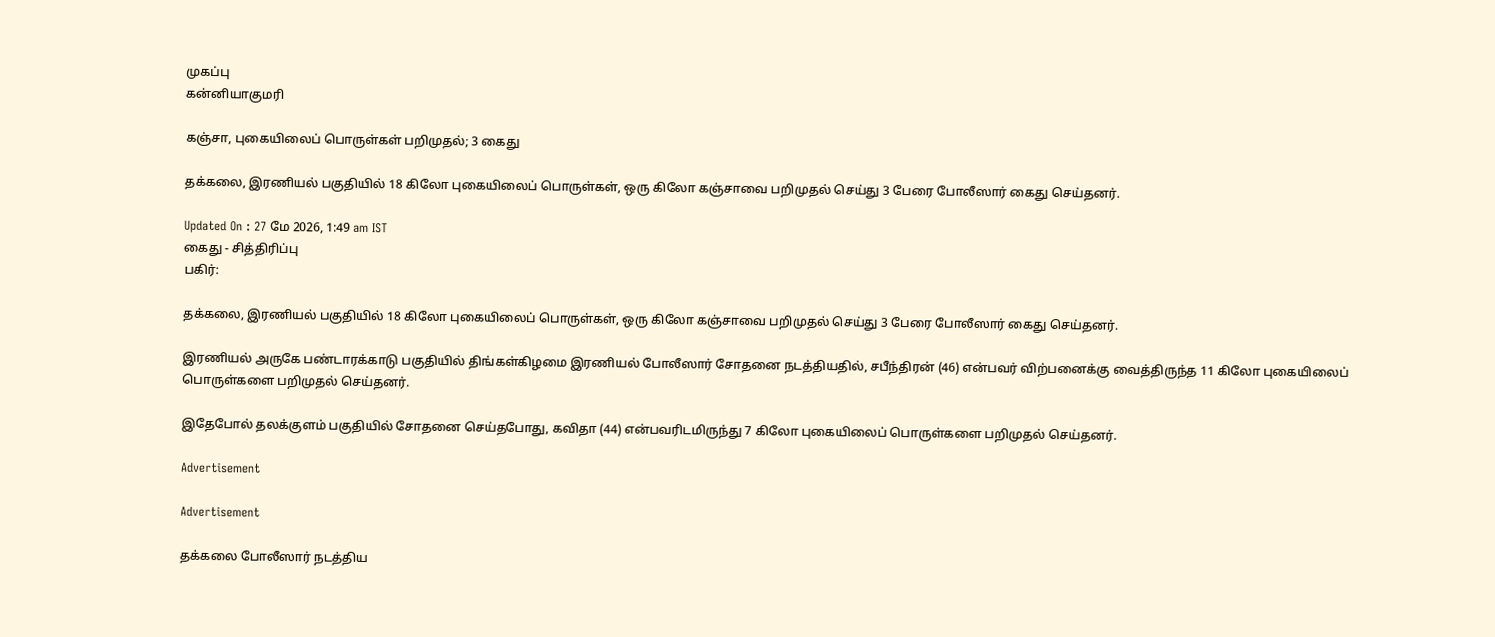முகப்பு
கன்னியாகுமரி

கஞ்சா, புகையிலைப் பொருள்கள் பறிமுதல்; 3 கைது

தக்கலை, இரணியல் பகுதியில் 18 கிலோ புகையிலைப் பொருள்கள், ஒரு கிலோ கஞ்சாவை பறிமுதல் செய்து 3 பேரை போலீஸார் கைது செய்தனர்.

Updated On : 27 மே 2026, 1:49 am IST
கைது - சித்திரிப்பு
பகிர்:

தக்கலை, இரணியல் பகுதியில் 18 கிலோ புகையிலைப் பொருள்கள், ஒரு கிலோ கஞ்சாவை பறிமுதல் செய்து 3 பேரை போலீஸார் கைது செய்தனர்.

இரணியல் அருகே பண்டாரக்காடு பகுதியில் திங்கள்கிழமை இரணியல் போலீஸார் சோதனை நடத்தியதில், சபீந்திரன் (46) என்பவர் விற்பனைக்கு வைத்திருந்த 11 கிலோ புகையிலைப் பொருள்களை பறிமுதல் செய்தனர்.

இதேபோல் தலக்குளம் பகுதியில் சோதனை செய்தபோது, கவிதா (44) என்பவரிடமிருந்து 7 கிலோ புகையிலைப் பொருள்களை பறிமுதல் செய்தனர்.

Advertisement

Advertisement

தக்கலை போலீஸார் நடத்திய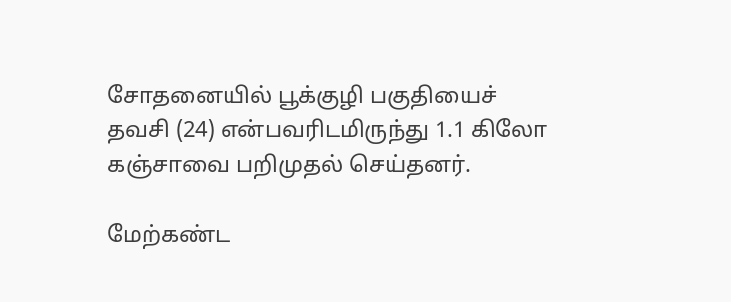சோதனையில் பூக்குழி பகுதியைச் தவசி (24) என்பவரிடமிருந்து 1.1 கிலோ கஞ்சாவை பறிமுதல் செய்தனர்.

மேற்கண்ட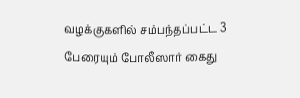வழக்குகளில் சம்பந்தப்பட்ட 3 பேரையும் போலீஸார் கைது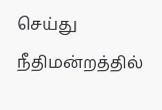செய்து நீதிமன்றத்தில்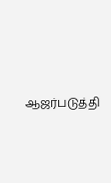ஆஜர்படுத்தி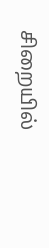சிறையில்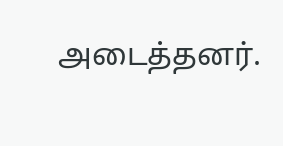அடைத்தனர்.